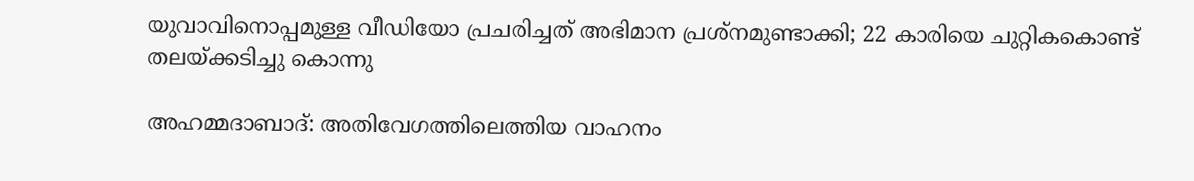യുവാവിനൊപ്പമുള്ള വീഡിയോ പ്രചരിച്ചത് അഭിമാന പ്രശ്നമുണ്ടാക്കി; 22 കാരിയെ ചുറ്റികകൊണ്ട് തലയ്ക്കടിച്ചു കൊന്നു

അഹമ്മദാബാദ്: അതിവേഗത്തിലെത്തിയ വാഹനം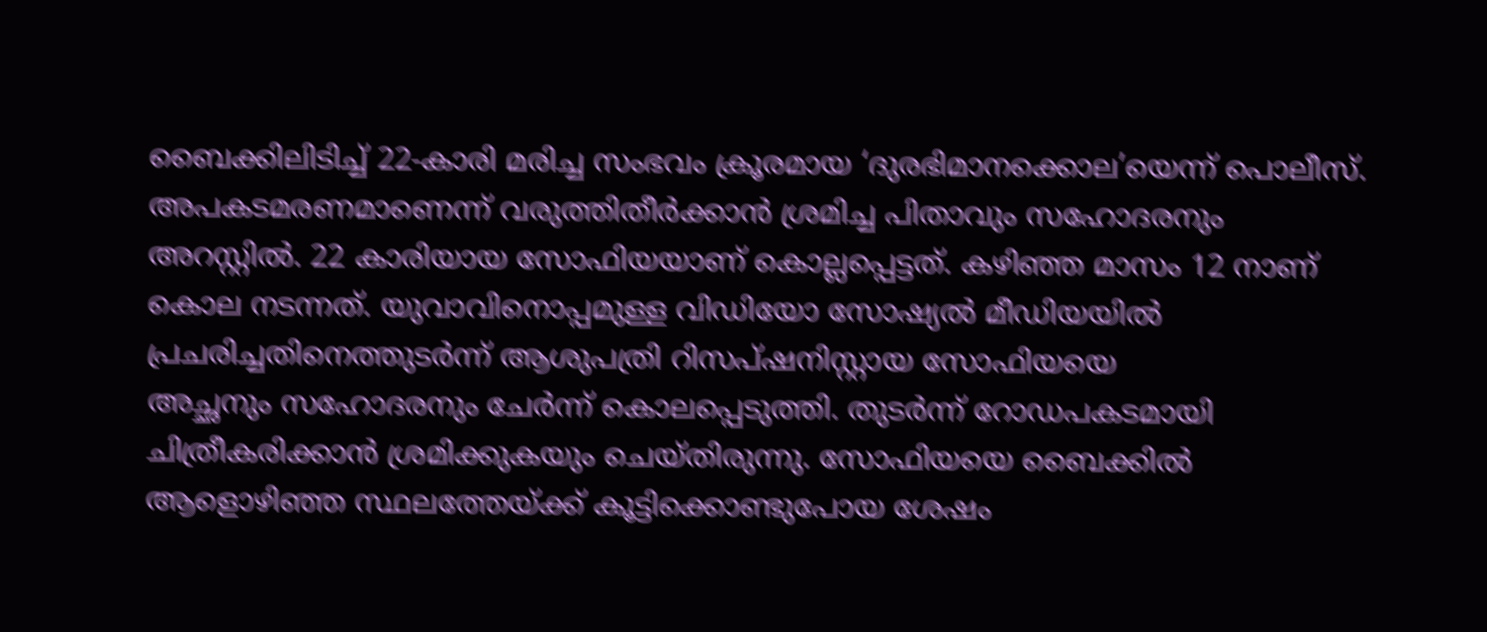ബൈക്കിലിടിച്ച് 22-കാരി മരിച്ച സംഭവം ക്രൂരമായ ‘ദുരഭിമാനക്കൊല’യെന്ന് പൊലീസ്. അപകടമരണമാണെന്ന് വരുത്തിതീര്‍ക്കാന്‍ ശ്രമിച്ച പിതാവും സഹോദരനും അറസ്റ്റില്‍. 22 കാരിയായ സോഫിയയാണ് കൊല്ലപ്പെട്ടത്. കഴിഞ്ഞ മാസം 12 നാണ് കൊല നടന്നത്. യുവാവിനൊപ്പമുള്ള വിഡിയോ സോഷ്യല്‍ മീഡിയയില്‍ പ്രചരിച്ചതിനെത്തുടര്‍ന്ന് ആശുപത്രി റിസപ്ഷനിസ്റ്റായ സോഫിയയെ
അച്ഛനും സഹോദരനും ചേര്‍ന്ന് കൊലപ്പെടുത്തി. തുടര്‍ന്ന് റോഡപകടമായി ചിത്രീകരിക്കാന്‍ ശ്രമിക്കുകയും ചെയ്തിരുന്നു. സോഫിയയെ ബൈക്കില്‍ ആളൊഴിഞ്ഞ സ്ഥലത്തേയ്ക്ക് കൂട്ടിക്കൊണ്ടുപോയ ശേഷം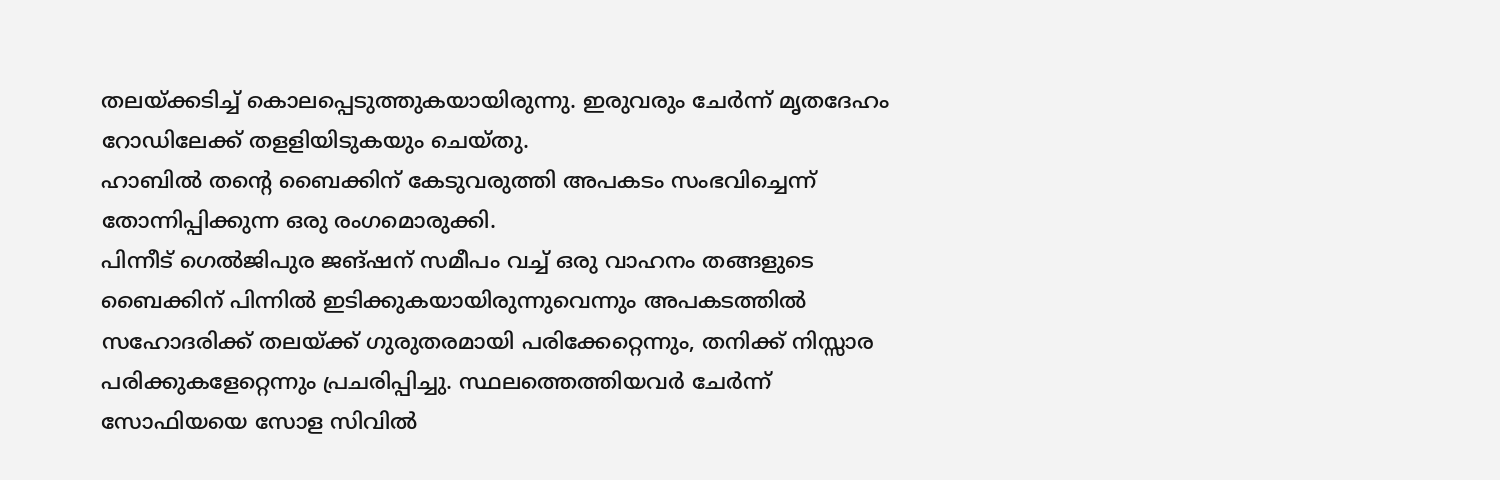തലയ്ക്കടിച്ച് കൊലപ്പെടുത്തുകയായിരുന്നു. ഇരുവരും ചേര്‍ന്ന് മൃതദേഹം റോഡിലേക്ക് തളളിയിടുകയും ചെയ്തു.
ഹാബില്‍ തന്റെ ബൈക്കിന് കേടുവരുത്തി അപകടം സംഭവിച്ചെന്ന് തോന്നിപ്പിക്കുന്ന ഒരു രംഗമൊരുക്കി.
പിന്നീട് ഗെല്‍ജിപുര ജങ്ഷന് സമീപം വച്ച് ഒരു വാഹനം തങ്ങളുടെ ബൈക്കിന് പിന്നില്‍ ഇടിക്കുകയായിരുന്നുവെന്നും അപകടത്തില്‍ സഹോദരിക്ക് തലയ്ക്ക് ഗുരുതരമായി പരിക്കേറ്റെന്നും, തനിക്ക് നിസ്സാര പരിക്കുകളേറ്റെന്നും പ്രചരിപ്പിച്ചു. സ്ഥലത്തെത്തിയവര്‍ ചേര്‍ന്ന് സോഫിയയെ സോള സിവില്‍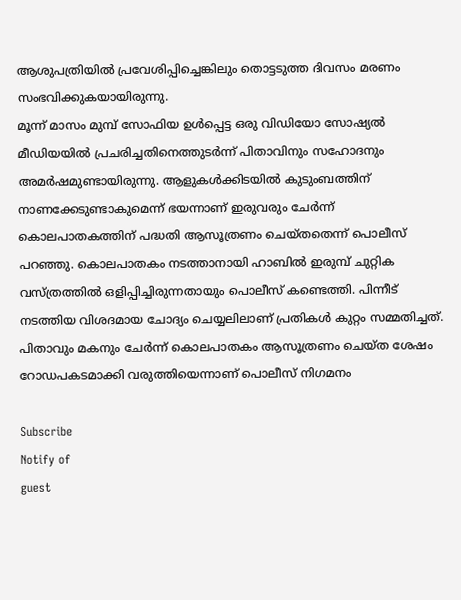ആശുപത്രിയില്‍ പ്രവേശിപ്പിച്ചെങ്കിലും തൊട്ടടുത്ത ദിവസം മരണം സംഭവിക്കുകയായിരുന്നു.
മൂന്ന് മാസം മുമ്പ് സോഫിയ ഉള്‍പ്പെട്ട ഒരു വിഡിയോ സോഷ്യല്‍ മീഡിയയില്‍ പ്രചരിച്ചതിനെത്തുടര്‍ന്ന് പിതാവിനും സഹോദനും അമര്‍ഷമുണ്ടായിരുന്നു. ആളുകള്‍ക്കിടയില്‍ കുടുംബത്തിന് നാണക്കേടുണ്ടാകുമെന്ന് ഭയന്നാണ് ഇരുവരും ചേര്‍ന്ന് കൊലപാതകത്തിന് പദ്ധതി ആസൂത്രണം ചെയ്തതെന്ന് പൊലീസ് പറഞ്ഞു. കൊലപാതകം നടത്താനായി ഹാബില്‍ ഇരുമ്പ് ചുറ്റിക വസ്ത്രത്തില്‍ ഒളിപ്പിച്ചിരുന്നതായും പൊലീസ് കണ്ടെത്തി. പിന്നീട് നടത്തിയ വിശദമായ ചോദ്യം ചെയ്യലിലാണ് പ്രതികള്‍ കുറ്റം സമ്മതിച്ചത്. പിതാവും മകനും ചേര്‍ന്ന് കൊലപാതകം ആസൂത്രണം ചെയ്ത ശേഷം റോഡപകടമാക്കി വരുത്തിയെന്നാണ് പൊലീസ് നിഗമനം

Subscribe
Notify of
guest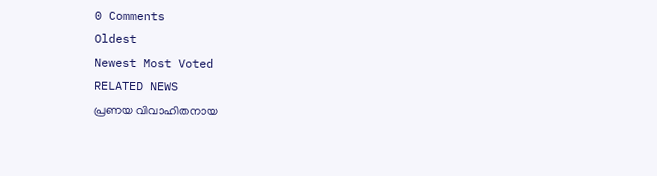0 Comments
Oldest
Newest Most Voted
RELATED NEWS
പ്രണയ വിവാഹിതനായ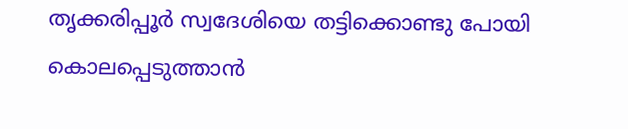തൃക്കരിപ്പൂര്‍ സ്വദേശിയെ തട്ടിക്കൊണ്ടു പോയി കൊലപ്പെടുത്താന്‍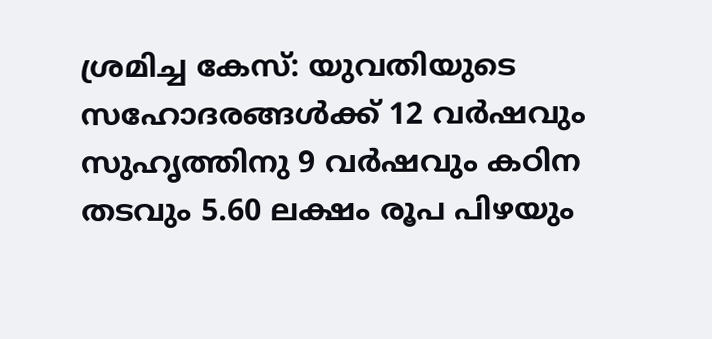ശ്രമിച്ച കേസ്: യുവതിയുടെ സഹോദരങ്ങൾക്ക് 12 വർഷവും സുഹൃത്തിനു 9 വർഷവും കഠിന തടവും 5.60 ലക്ഷം രൂപ പിഴയും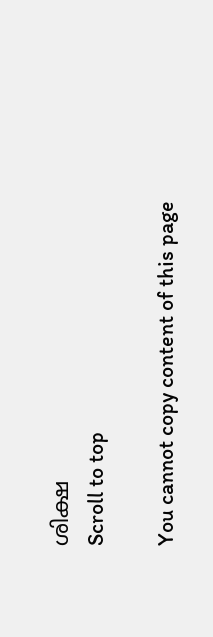ശിക്ഷ
Scroll to top

You cannot copy content of this page